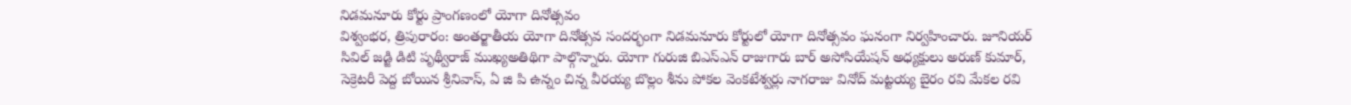నిడమనూరు కోర్టు ప్రాంగణంలో యోగా దినోత్సవం
విశ్వంభర, త్రిపురారం: అంతర్జాతీయ యోగా దినోత్సవ సందర్భంగా నిడమనూరు కోర్టులో యోగా దినోత్సవం ఘనంగా నిర్వహించారు. జూనియర్ సివిల్ జడ్జి డిటి పృథ్వీరాజ్ ముఖ్యఅతిథిగా పాల్గొన్నారు. యోగా గురుజి బిఎస్ఎన్ రాజుగారు బార్ అసోసియేషన్ అధ్యక్షులు అరుణ్ కుమార్, సెక్రెటరీ పెద్ద బోయిన శ్రీనివాస్, ఏ జి పి ఉన్నం చిన్న వీరయ్య బొల్లం శీను పోకల వెంకటేశ్వర్లు నాగరాజు వినోద్ మట్టయ్య బైరం రవి మేకల రవి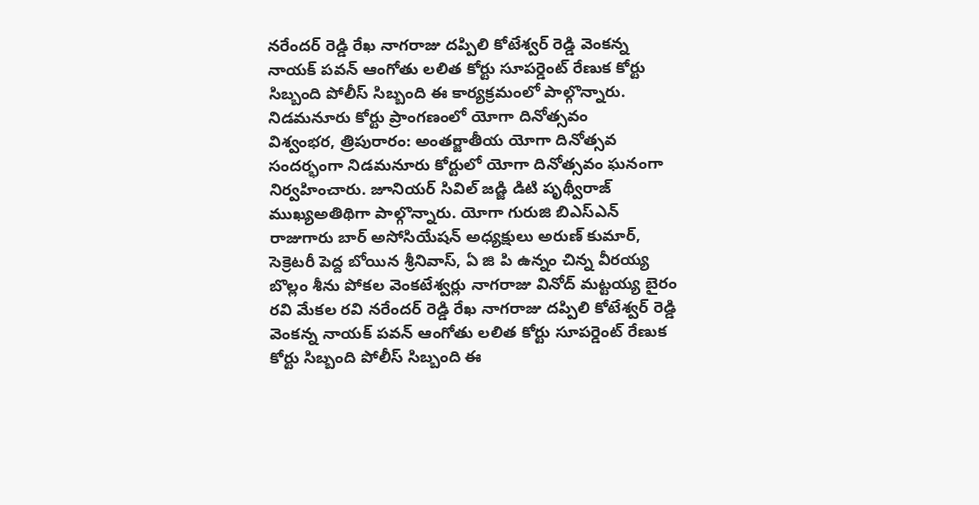నరేందర్ రెడ్డి రేఖ నాగరాజు దప్పిలి కోటేశ్వర్ రెడ్డి వెంకన్న నాయక్ పవన్ ఆంగోతు లలిత కోర్టు సూపర్డెంట్ రేణుక కోర్టు సిబ్బంది పోలీస్ సిబ్బంది ఈ కార్యక్రమంలో పాల్గొన్నారు.
నిడమనూరు కోర్టు ప్రాంగణంలో యోగా దినోత్సవం
విశ్వంభర, త్రిపురారం: అంతర్జాతీయ యోగా దినోత్సవ సందర్భంగా నిడమనూరు కోర్టులో యోగా దినోత్సవం ఘనంగా నిర్వహించారు. జూనియర్ సివిల్ జడ్జి డిటి పృథ్వీరాజ్ ముఖ్యఅతిథిగా పాల్గొన్నారు. యోగా గురుజి బిఎస్ఎన్ రాజుగారు బార్ అసోసియేషన్ అధ్యక్షులు అరుణ్ కుమార్, సెక్రెటరీ పెద్ద బోయిన శ్రీనివాస్, ఏ జి పి ఉన్నం చిన్న వీరయ్య బొల్లం శీను పోకల వెంకటేశ్వర్లు నాగరాజు వినోద్ మట్టయ్య బైరం రవి మేకల రవి నరేందర్ రెడ్డి రేఖ నాగరాజు దప్పిలి కోటేశ్వర్ రెడ్డి వెంకన్న నాయక్ పవన్ ఆంగోతు లలిత కోర్టు సూపర్డెంట్ రేణుక కోర్టు సిబ్బంది పోలీస్ సిబ్బంది ఈ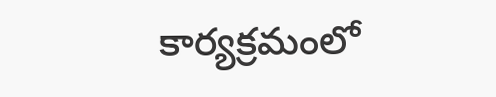కార్యక్రమంలో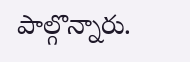పాల్గొన్నారు.